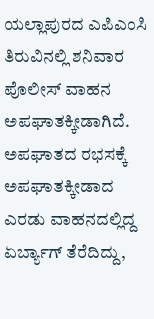ಯಲ್ಲಾಪುರದ ಎಪಿಎಂಸಿ ತಿರುವಿನಲ್ಲಿ ಶನಿವಾರ ಪೊಲೀಸ್ ವಾಹನ ಅಪಘಾತಕ್ಕೀಡಾಗಿದೆ. ಅಪಘಾತದ ರಭಸಕ್ಕೆ ಅಪಘಾತಕ್ಕೀಡಾದ ಎರಡು ವಾಹನದಲ್ಲಿದ್ದ ಏರ್ಬ್ಯಾಗ್ ತೆರೆದಿದ್ದು,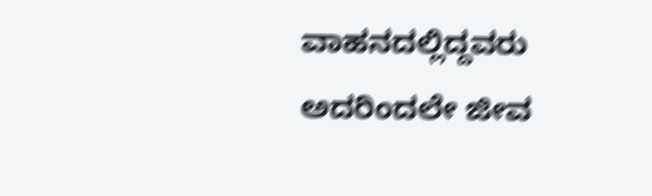ವಾಹನದಲ್ಲಿದ್ದವರು ಅದರಿಂದಲೇ ಜೀವ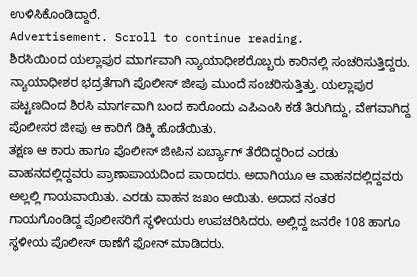ಉಳಿಸಿಕೊಂಡಿದ್ದಾರೆ.
Advertisement. Scroll to continue reading.
ಶಿರಸಿಯಿoದ ಯಲ್ಲಾಪುರ ಮಾರ್ಗವಾಗಿ ನ್ಯಾಯಾಧೀಶರೊಬ್ಬರು ಕಾರಿನಲ್ಲಿ ಸಂಚರಿಸುತ್ತಿದ್ದರು. ನ್ಯಾಯಾಧೀಶರ ಭದ್ರತೆಗಾಗಿ ಪೊಲೀಸ್ ಜೀಪು ಮುಂದೆ ಸಂಚರಿಸುತ್ತಿತ್ತು. ಯಲ್ಲಾಪುರ ಪಟ್ಟಣದಿಂದ ಶಿರಸಿ ಮಾರ್ಗವಾಗಿ ಬಂದ ಕಾರೊಂದು ಎಪಿಎಂಸಿ ಕಡೆ ತಿರುಗಿದ್ದು, ವೇಗವಾಗಿದ್ದ ಪೊಲೀಸರ ಜೀಪು ಆ ಕಾರಿಗೆ ಡಿಕ್ಕಿ ಹೊಡೆಯಿತು.
ತಕ್ಷಣ ಆ ಕಾರು ಹಾಗೂ ಪೊಲೀಸ್ ಜೀಪಿನ ಏರ್ಬ್ಯಾಗ್ ತೆರೆದಿದ್ದರಿಂದ ಎರಡು ವಾಹನದಲ್ಲಿದ್ದವರು ಪ್ರಾಣಾಪಾಯದಿಂದ ಪಾರಾದರು. ಅದಾಗಿಯೂ ಆ ವಾಹನದಲ್ಲಿದ್ದವರು ಅಲ್ಲಲ್ಲಿ ಗಾಯವಾಯಿತು. ಎರಡು ವಾಹನ ಜಖಂ ಆಯಿತು. ಅದಾದ ನಂತರ ಗಾಯಗೊಂಡಿದ್ದ ಪೊಲೀಸರಿಗೆ ಸ್ಥಳೀಯರು ಉಪಚರಿಸಿದರು. ಅಲ್ಲಿದ್ದ ಜನರೇ 108 ಹಾಗೂ ಸ್ಥಳೀಯ ಪೊಲೀಸ್ ಠಾಣೆಗೆ ಫೋನ್ ಮಾಡಿದರು.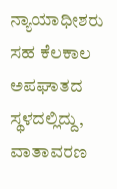ನ್ಯಾಯಾಧೀಶರು ಸಹ ಕೆಲಕಾಲ ಅಪಘಾತದ ಸ್ಥಳದಲ್ಲಿದ್ದು, ವಾತಾವರಣ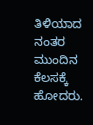ತಿಳಿಯಾದ ನಂತರ ಮುಂದಿನ ಕೆಲಸಕ್ಕೆ ಹೋದರು.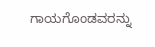ಗಾಯಗೊಂಡವರನ್ನು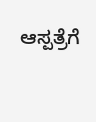ಆಸ್ಪತ್ರೆಗೆ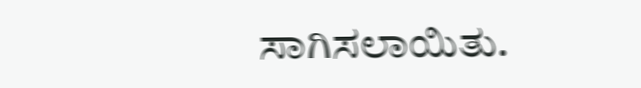ಸಾಗಿಸಲಾಯಿತು.